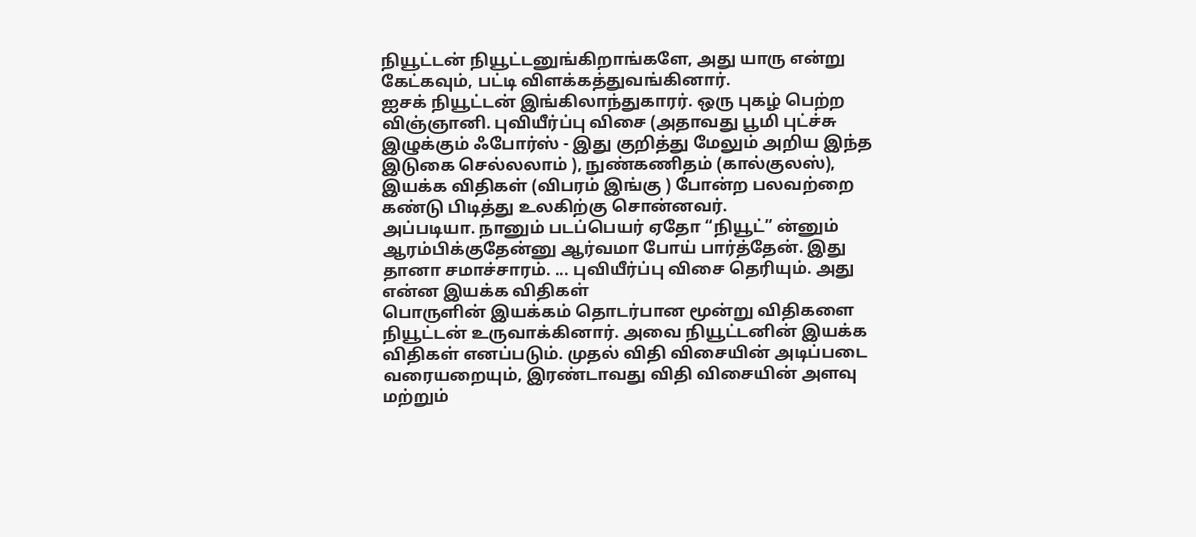நியூட்டன் நியூட்டனுங்கிறாங்களே, அது யாரு என்று கேட்கவும், பட்டி விளக்கத்துவங்கினார்.
ஐசக் நியூட்டன் இங்கிலாந்துகாரர். ஒரு புகழ் பெற்ற விஞ்ஞானி. புவியீர்ப்பு விசை (அதாவது பூமி புட்ச்சு இழுக்கும் ஃபோர்ஸ் - இது குறித்து மேலும் அறிய இந்த இடுகை செல்லலாம் ), நுண்கணிதம் (கால்குலஸ்), இயக்க விதிகள் (விபரம் இங்கு ) போன்ற பலவற்றை கண்டு பிடித்து உலகிற்கு சொன்னவர்.
அப்படியா. நானும் படப்பெயர் ஏதோ “நியூட்” ன்னும் ஆரம்பிக்குதேன்னு ஆர்வமா போய் பார்த்தேன். இது தானா சமாச்சாரம். ... புவியீர்ப்பு விசை தெரியும். அது என்ன இயக்க விதிகள்
பொருளின் இயக்கம் தொடர்பான மூன்று விதிகளை நியூட்டன் உருவாக்கினார். அவை நியூட்டனின் இயக்க விதிகள் எனப்படும். முதல் விதி விசையின் அடிப்படை வரையறையும், இரண்டாவது விதி விசையின் அளவு மற்றும்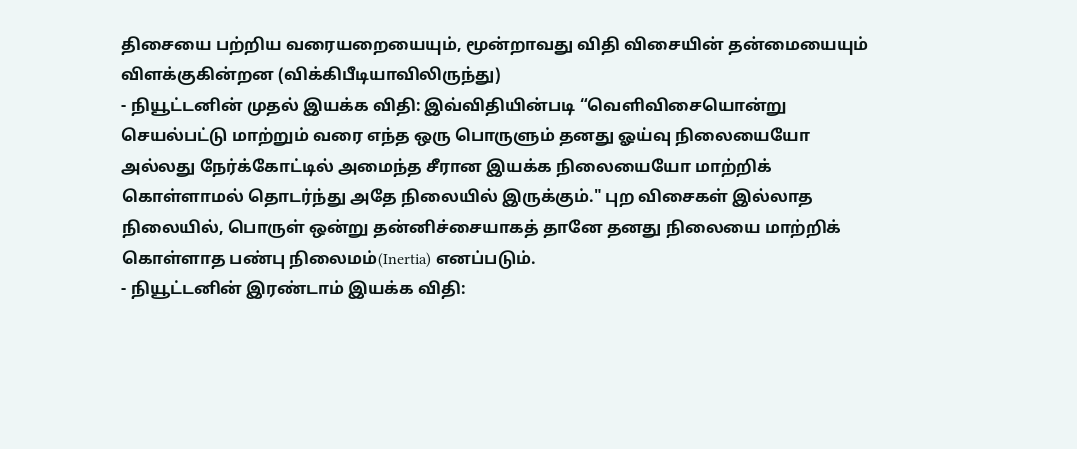திசையை பற்றிய வரையறையையும், மூன்றாவது விதி விசையின் தன்மையையும் விளக்குகின்றன (விக்கிபீடியாவிலிருந்து)
- நியூட்டனின் முதல் இயக்க விதி: இவ்விதியின்படி “வெளிவிசையொன்று செயல்பட்டு மாற்றும் வரை எந்த ஒரு பொருளும் தனது ஓய்வு நிலையையோ அல்லது நேர்க்கோட்டில் அமைந்த சீரான இயக்க நிலையையோ மாற்றிக் கொள்ளாமல் தொடர்ந்து அதே நிலையில் இருக்கும்." புற விசைகள் இல்லாத நிலையில், பொருள் ஒன்று தன்னிச்சையாகத் தானே தனது நிலையை மாற்றிக் கொள்ளாத பண்பு நிலைமம்(Inertia) எனப்படும்.
- நியூட்டனின் இரண்டாம் இயக்க விதி: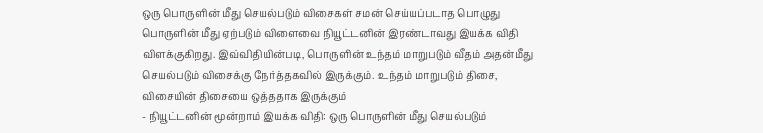ஒரு பொருளின் மீது செயல்படும் விசைகள் சமன் செய்யப்படாத பொழுது பொருளின் மீது ஏற்படும் விளைவை நியூட்டனின் இரண்டாவது இயக்க விதி விளக்குகிறது. இவ்விதியின்படி, பொருளின் உந்தம் மாறுபடும் வீதம் அதன்மீது செயல்படும் விசைக்கு நேர்த்தகவில் இருக்கும். உந்தம் மாறுபடும் திசை, விசையின் திசையை ஒத்ததாக இருக்கும்
- நியூட்டனின் மூன்றாம் இயக்க விதி: ஒரு பொருளின் மீது செயல்படும்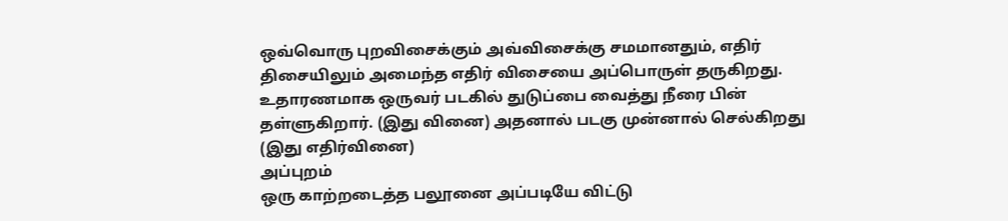ஒவ்வொரு புறவிசைக்கும் அவ்விசைக்கு சமமானதும், எதிர் திசையிலும் அமைந்த எதிர் விசையை அப்பொருள் தருகிறது.
உதாரணமாக ஒருவர் படகில் துடுப்பை வைத்து நீரை பின் தள்ளுகிறார். (இது வினை) அதனால் படகு முன்னால் செல்கிறது (இது எதிர்வினை)
அப்புறம்
ஒரு காற்றடைத்த பலூனை அப்படியே விட்டு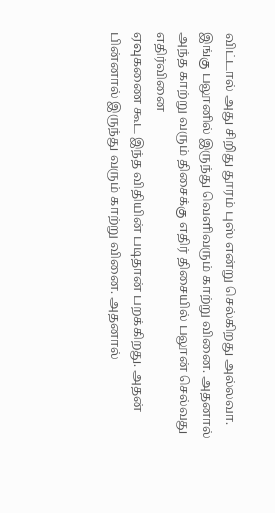விட்டால் அது சிறிது தூரம் புஸ் என்று செல்கிறது அல்லவா. இங்கு பலூனில் இருந்து வெளிவரும் காற்று வினை. அதனால் அந்த காற்று வரும் திசைக்கு எதிர் திசையில் பலூன் செல்வது எதிர்வினை
ஏவுகணை கூட இந்த விதியின் படிதான் பறக்கிறது. அதன் பின்னால் இருந்து வரும் காற்று வினை. அதனால்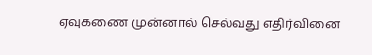ஏவுகணை முன்னால் செல்வது எதிர்வினை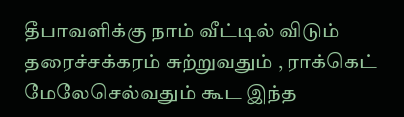தீபாவளிக்கு நாம் வீட்டில் விடும் தரைச்சக்கரம் சுற்றுவதும் , ராக்கெட் மேலேசெல்வதும் கூட இந்த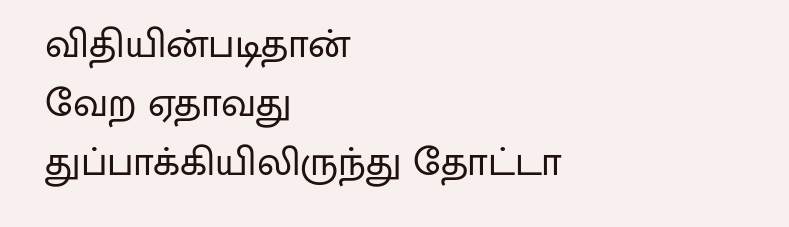விதியின்படிதான்
வேற ஏதாவது
துப்பாக்கியிலிருந்து தோட்டா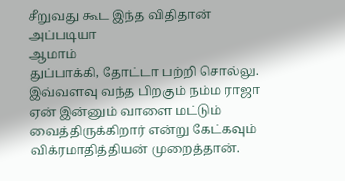சீறுவது கூட இந்த விதிதான்
அப்படியா
ஆமாம்
துப்பாக்கி, தோட்டா பற்றி சொல்லு. இவ்வளவு வந்த பிறகும் நம்ம ராஜா ஏன் இன்னும் வாளை மட்டும் வைத்திருக்கிறார் என்று கேட்கவும் விக்ரமாதித்தியன் முறைத்தான்.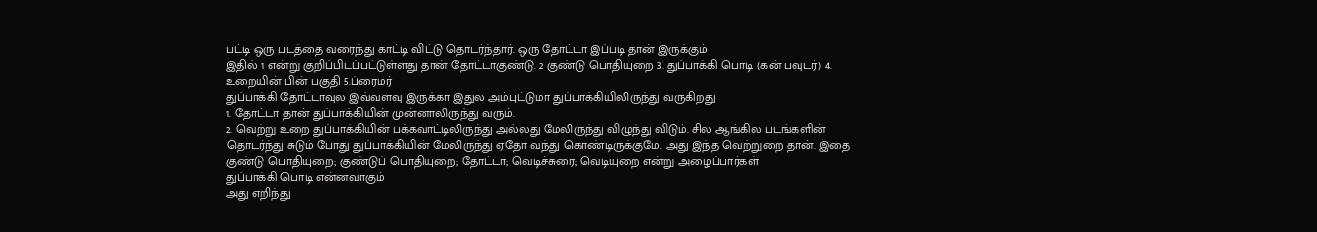பட்டி ஒரு படத்தை வரைந்து காட்டி விட்டு தொடர்ந்தார். ஒரு தோட்டா இப்படி தான் இருக்கும்
இதில் 1 என்று குறிப்பிடப்பட்டுள்ளது தான் தோட்டாகுண்டு. 2 குண்டு பொதியுறை 3. துப்பாக்கி பொடி (கன் பவுடர்) 4. உறையின் பின் பகுதி 5.ப்ரைமர்
துப்பாக்கி தோட்டாவுல இவ்வளவு இருக்கா இதுல அம்புட்டுமா துப்பாக்கியிலிருந்து வருகிறது
1. தோட்டா தான் துப்பாக்கியின் முன்னாலிருந்து வரும்.
2. வெற்று உறை துப்பாக்கியின் பக்கவாட்டிலிருந்து அல்லது மேலிருந்து விழுந்து விடும். சில ஆங்கில படங்களின் தொடர்ந்து சுடும் போது துப்பாக்கியின் மேலிருந்து ஏதோ வந்து கொண்டிருக்குமே. அது இந்த வெற்றுறை தான். இதை குண்டு பொதியுறை; குண்டுப் பொதியுறை; தோட்டா; வெடிச்சுரை; வெடியுறை என்று அழைப்பார்கள்
துப்பாக்கி பொடி என்னவாகும்
அது எறிந்து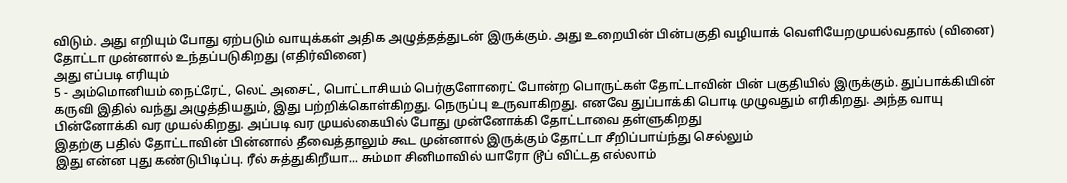விடும். அது எறியும் போது ஏற்படும் வாயுக்கள் அதிக அழுத்தத்துடன் இருக்கும். அது உறையின் பின்பகுதி வழியாக் வெளியேறமுயல்வதால் (வினை) தோட்டா முன்னால் உந்தப்படுகிறது (எதிர்வினை)
அது எப்படி எரியும்
5 - அம்மொனியம் நைட்ரேட், லெட் அசைட், பொட்டாசியம் பெர்குளோரைட் போன்ற பொருட்கள் தோட்டாவின் பின் பகுதியில் இருக்கும். துப்பாக்கியின் கருவி இதில் வந்து அழுத்தியதும், இது பற்றிக்கொள்கிறது. நெருப்பு உருவாகிறது. எனவே துப்பாக்கி பொடி முழுவதும் எரிகிறது. அந்த வாயு பின்னோக்கி வர முயல்கிறது. அப்படி வர முயல்கையில் போது முன்னோக்கி தோட்டாவை தள்ளுகிறது
இதற்கு பதில் தோட்டாவின் பின்னால் தீவைத்தாலும் கூட முன்னால் இருக்கும் தோட்டா சீறிப்பாய்ந்து செல்லும்
இது என்ன புது கண்டுபிடிப்பு. ரீல் சுத்துகிறீயா... சும்மா சினிமாவில் யாரோ டூப் விட்டத எல்லாம்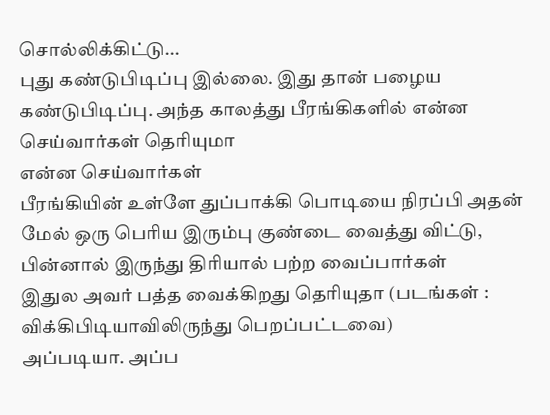சொல்லிக்கிட்டு...
புது கண்டுபிடிப்பு இல்லை. இது தான் பழைய கண்டுபிடிப்பு. அந்த காலத்து பீரங்கிகளில் என்ன செய்வார்கள் தெரியுமா
என்ன செய்வார்கள்
பீரங்கியின் உள்ளே துப்பாக்கி பொடியை நிரப்பி அதன் மேல் ஒரு பெரிய இரும்பு குண்டை வைத்து விட்டு, பின்னால் இருந்து திரியால் பற்ற வைப்பார்கள்
இதுல அவர் பத்த வைக்கிறது தெரியுதா (படங்கள் : விக்கிபிடியாவிலிருந்து பெறப்பட்டவை)
அப்படியா. அப்ப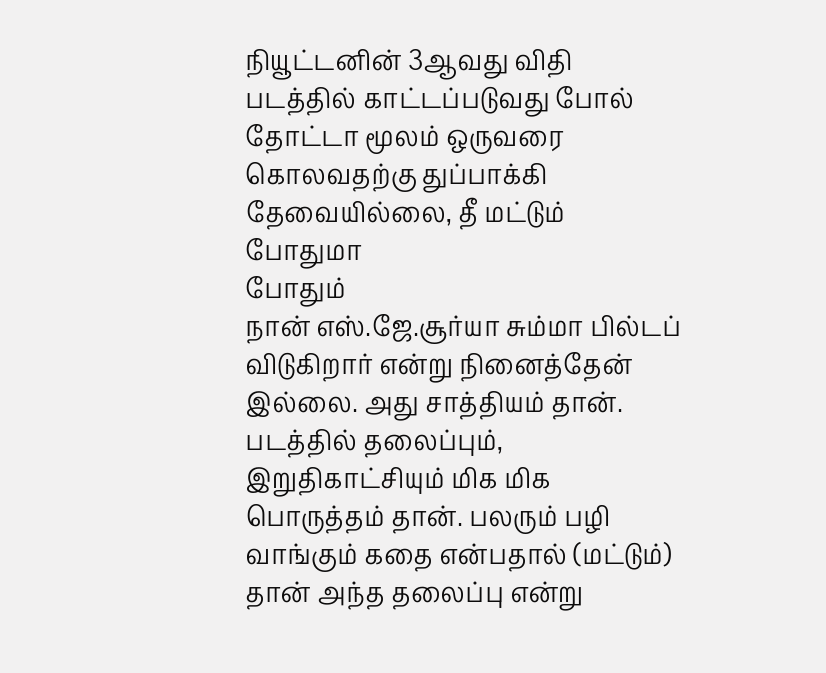நியூட்டனின் 3ஆவது விதி படத்தில் காட்டப்படுவது போல் தோட்டா மூலம் ஒருவரை கொலவதற்கு துப்பாக்கி தேவையில்லை, தீ மட்டும் போதுமா
போதும்
நான் எஸ்.ஜே.சூர்யா சும்மா பில்டப் விடுகிறார் என்று நினைத்தேன்
இல்லை. அது சாத்தியம் தான். படத்தில் தலைப்பும், இறுதிகாட்சியும் மிக மிக பொருத்தம் தான். பலரும் பழி வாங்கும் கதை என்பதால் (மட்டும்) தான் அந்த தலைப்பு என்று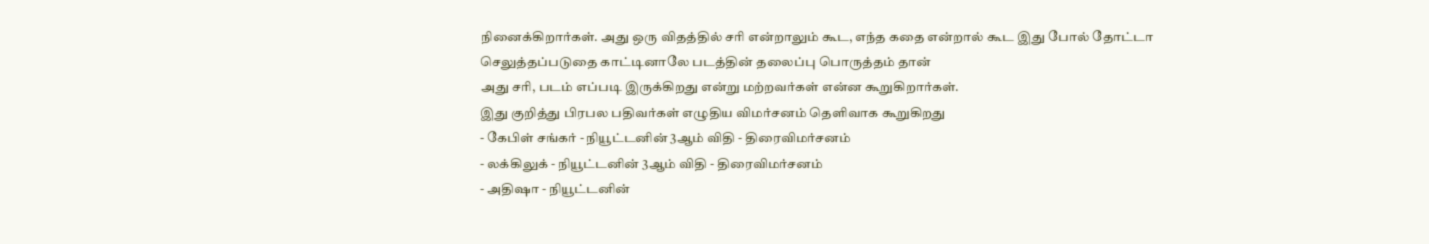நினைக்கிறார்கள். அது ஒரு விதத்தில் சரி என்றாலும் கூட, எந்த கதை என்றால் கூட இது போல் தோட்டா செலுத்தப்படுதை காட்டினாலே படத்தின் தலைப்பு பொருத்தம் தான்
அது சரி, படம் எப்படி இருக்கிறது என்று மற்றவர்கள் என்ன கூறுகிறார்கள்.
இது குறித்து பிரபல பதிவர்கள் எழுதிய விமர்சனம் தெளிவாக கூறுகிறது
- கேபிள் சங்கர் - நியூட்டனின் 3ஆம் விதி - திரைவிமர்சனம்
- லக்கிலுக் - நியூட்டனின் 3ஆம் விதி - திரைவிமர்சனம்
- அதிஷா - நியூட்டனின்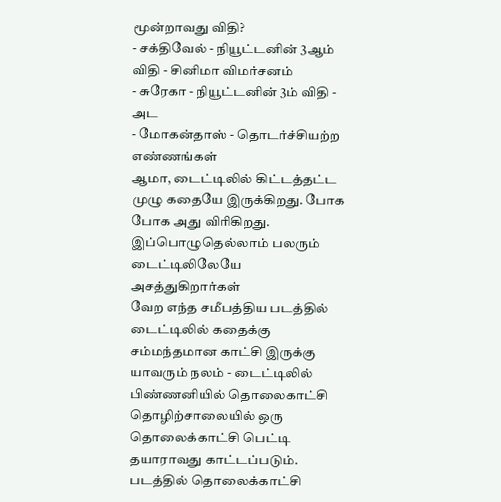மூன்றாவது விதி?
- சக்திவேல் - நியூட்டனின் 3ஆம் விதி - சினிமா விமர்சனம்
- சுரேகா - நியூட்டனின் 3ம் விதி - அட
- மோகன்தாஸ் - தொடர்ச்சியற்ற எண்ணங்கள்
ஆமா, டைட்டிலில் கிட்டத்தட்ட முழு கதையே இருக்கிறது. போக போக அது விரிகிறது. இப்பொழுதெல்லாம் பலரும் டைட்டிலிலேயே அசத்துகிறார்கள்
வேற எந்த சமீபத்திய படத்தில் டைட்டிலில் கதைக்கு சம்மந்தமான காட்சி இருக்கு
யாவரும் நலம் - டைட்டிலில் பிண்ணனியில் தொலைகாட்சி தொழிற்சாலையில் ஒரு தொலைக்காட்சி பெட்டி தயாராவது காட்டப்படும். படத்தில் தொலைக்காட்சி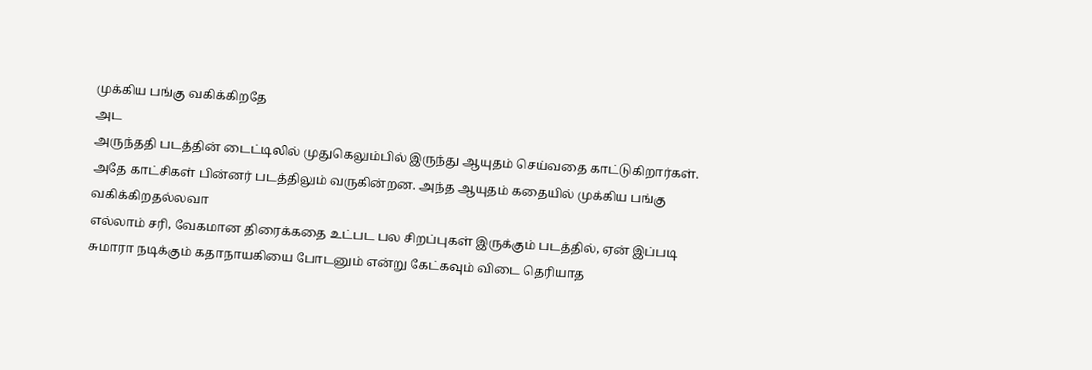முக்கிய பங்கு வகிக்கிறதே
அட
அருந்ததி படத்தின் டைட்டிலில் முதுகெலும்பில் இருந்து ஆயுதம் செய்வதை காட்டுகிறார்கள். அதே காட்சிகள் பின்னர் படத்திலும் வருகின்றன. அந்த ஆயுதம் கதையில் முக்கிய பங்கு வகிக்கிறதல்லவா
எல்லாம் சரி, வேகமான திரைக்கதை உட்பட பல சிறப்புகள் இருக்கும் படத்தில், ஏன் இப்படி சுமாரா நடிக்கும் கதாநாயகியை போடனும் என்று கேட்கவும் விடை தெரியாத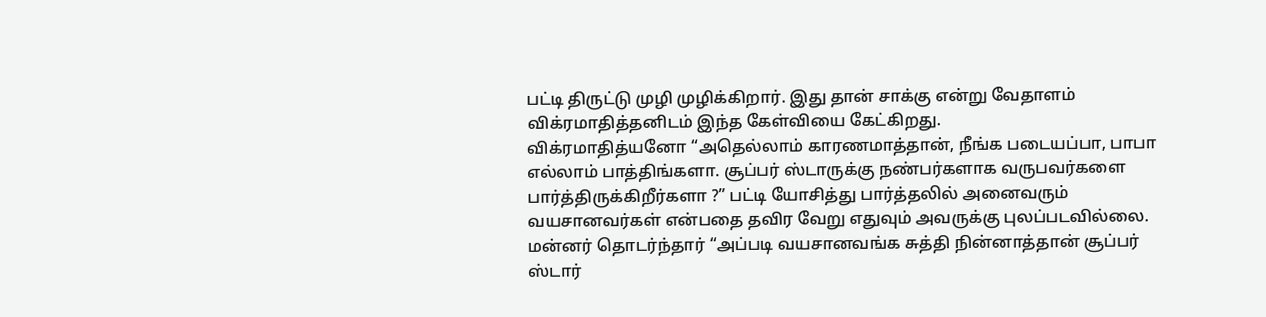பட்டி திருட்டு முழி முழிக்கிறார். இது தான் சாக்கு என்று வேதாளம் விக்ரமாதித்தனிடம் இந்த கேள்வியை கேட்கிறது.
விக்ரமாதித்யனோ “அதெல்லாம் காரணமாத்தான், நீங்க படையப்பா, பாபா எல்லாம் பாத்திங்களா. சூப்பர் ஸ்டாருக்கு நண்பர்களாக வருபவர்களை பார்த்திருக்கிறீர்களா ?” பட்டி யோசித்து பார்த்தலில் அனைவரும் வயசானவர்கள் என்பதை தவிர வேறு எதுவும் அவருக்கு புலப்படவில்லை.
மன்னர் தொடர்ந்தார் “அப்படி வயசானவங்க சுத்தி நின்னாத்தான் சூப்பர் ஸ்டார்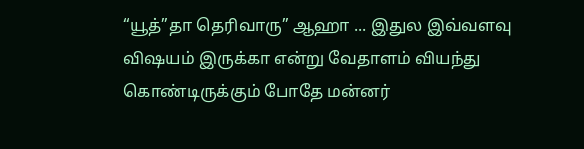“யூத்”தா தெரிவாரு” ஆஹா ... இதுல இவ்வளவு விஷயம் இருக்கா என்று வேதாளம் வியந்து கொண்டிருக்கும் போதே மன்னர்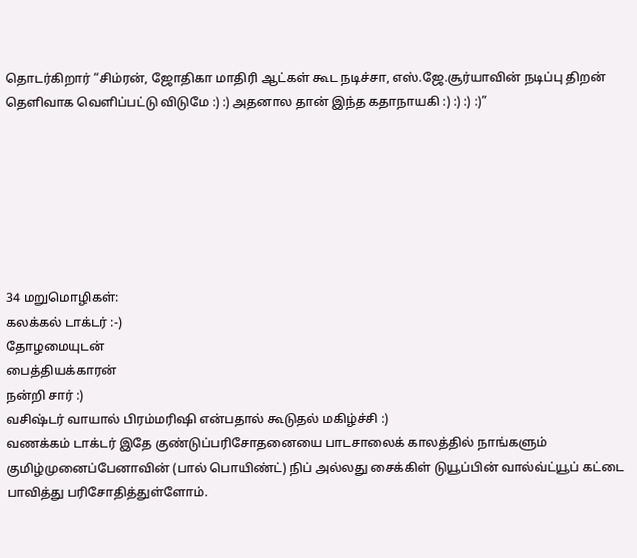தொடர்கிறார் “சிம்ரன், ஜோதிகா மாதிரி ஆட்கள் கூட நடிச்சா, எஸ்.ஜே.சூர்யாவின் நடிப்பு திறன் தெளிவாக வெளிப்பட்டு விடுமே :) :) அதனால தான் இந்த கதாநாயகி :) :) :) :)”







34 மறுமொழிகள்:
கலக்கல் டாக்டர் :-)
தோழமையுடன்
பைத்தியக்காரன்
நன்றி சார் :)
வசிஷ்டர் வாயால் பிரம்மரிஷி என்பதால் கூடுதல் மகிழ்ச்சி :)
வணக்கம் டாக்டர் இதே குண்டுப்பரிசோதனையை பாடசாலைக் காலத்தில் நாங்களும் குமிழ்முனைப்பேனாவின் (பால் பொயிண்ட்) நிப் அல்லது சைக்கிள் டுயூப்பின் வால்வ்ட்யூப் கட்டை பாவித்து பரிசோதித்துள்ளோம்.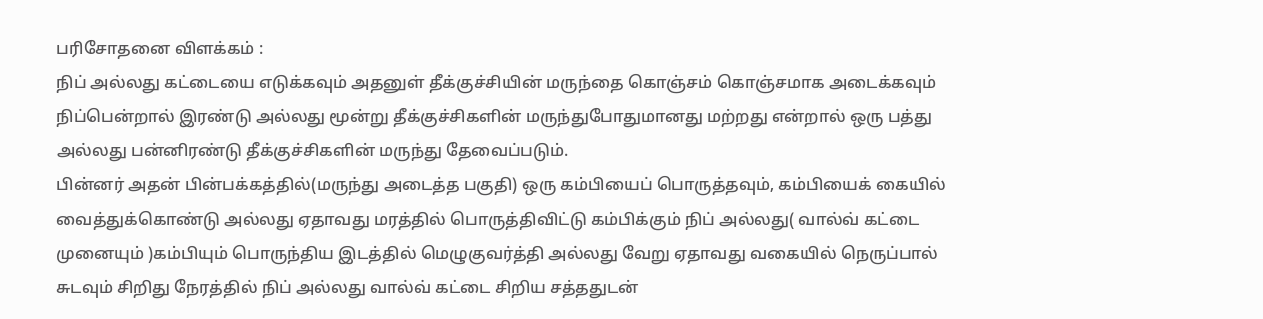பரிசோதனை விளக்கம் :
நிப் அல்லது கட்டையை எடுக்கவும் அதனுள் தீக்குச்சியின் மருந்தை கொஞ்சம் கொஞ்சமாக அடைக்கவும் நிப்பென்றால் இரண்டு அல்லது மூன்று தீக்குச்சிகளின் மருந்துபோதுமானது மற்றது என்றால் ஒரு பத்து அல்லது பன்னிரண்டு தீக்குச்சிகளின் மருந்து தேவைப்படும்.
பின்னர் அதன் பின்பக்கத்தில்(மருந்து அடைத்த பகுதி) ஒரு கம்பியைப் பொருத்தவும், கம்பியைக் கையில் வைத்துக்கொண்டு அல்லது ஏதாவது மரத்தில் பொருத்திவிட்டு கம்பிக்கும் நிப் அல்லது( வால்வ் கட்டை முனையும் )கம்பியும் பொருந்திய இடத்தில் மெழுகுவர்த்தி அல்லது வேறு ஏதாவது வகையில் நெருப்பால் சுடவும் சிறிது நேரத்தில் நிப் அல்லது வால்வ் கட்டை சிறிய சத்ததுடன்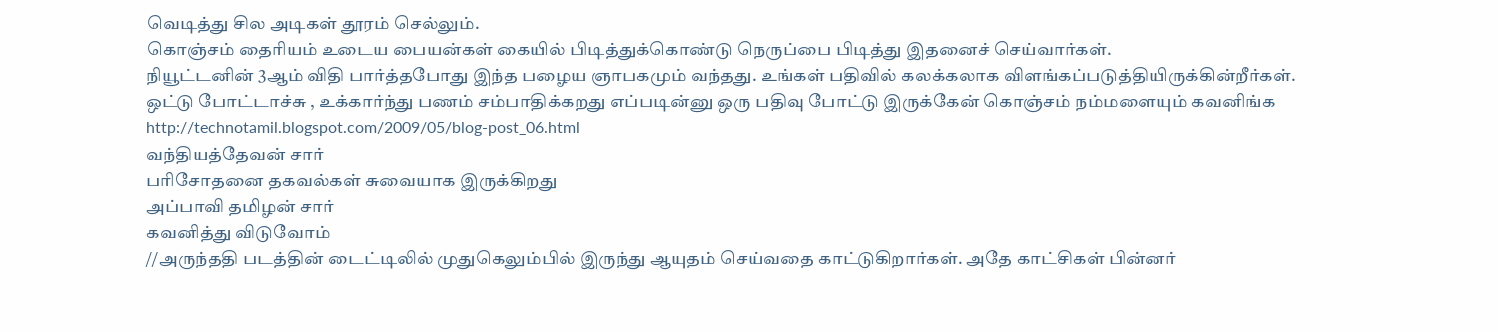வெடித்து சில அடிகள் தூரம் செல்லும்.
கொஞ்சம் தைரியம் உடைய பையன்கள் கையில் பிடித்துக்கொண்டு நெருப்பை பிடித்து இதனைச் செய்வார்கள்.
நியூட்டனின் 3ஆம் விதி பார்த்தபோது இந்த பழைய ஞாபகமும் வந்தது. உங்கள் பதிவில் கலக்கலாக விளங்கப்படுத்தியிருக்கின்றீர்கள்.
ஒட்டு போட்டாச்சு , உக்கார்ந்து பணம் சம்பாதிக்கறது எப்படின்னு ஒரு பதிவு போட்டு இருக்கேன் கொஞ்சம் நம்மளையும் கவனிங்க http://technotamil.blogspot.com/2009/05/blog-post_06.html
வந்தியத்தேவன் சார்
பரிசோதனை தகவல்கள் சுவையாக இருக்கிறது
அப்பாவி தமிழன் சார்
கவனித்து விடுவோம்
//அருந்ததி படத்தின் டைட்டிலில் முதுகெலும்பில் இருந்து ஆயுதம் செய்வதை காட்டுகிறார்கள். அதே காட்சிகள் பின்னர்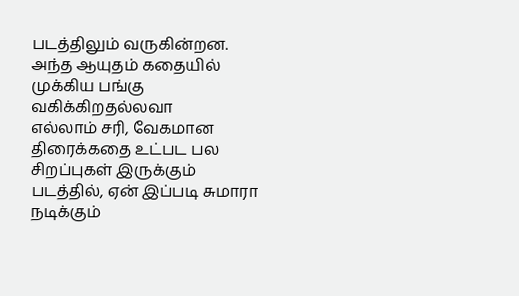படத்திலும் வருகின்றன. அந்த ஆயுதம் கதையில் முக்கிய பங்கு வகிக்கிறதல்லவா
எல்லாம் சரி, வேகமான திரைக்கதை உட்பட பல சிறப்புகள் இருக்கும் படத்தில், ஏன் இப்படி சுமாரா நடிக்கும்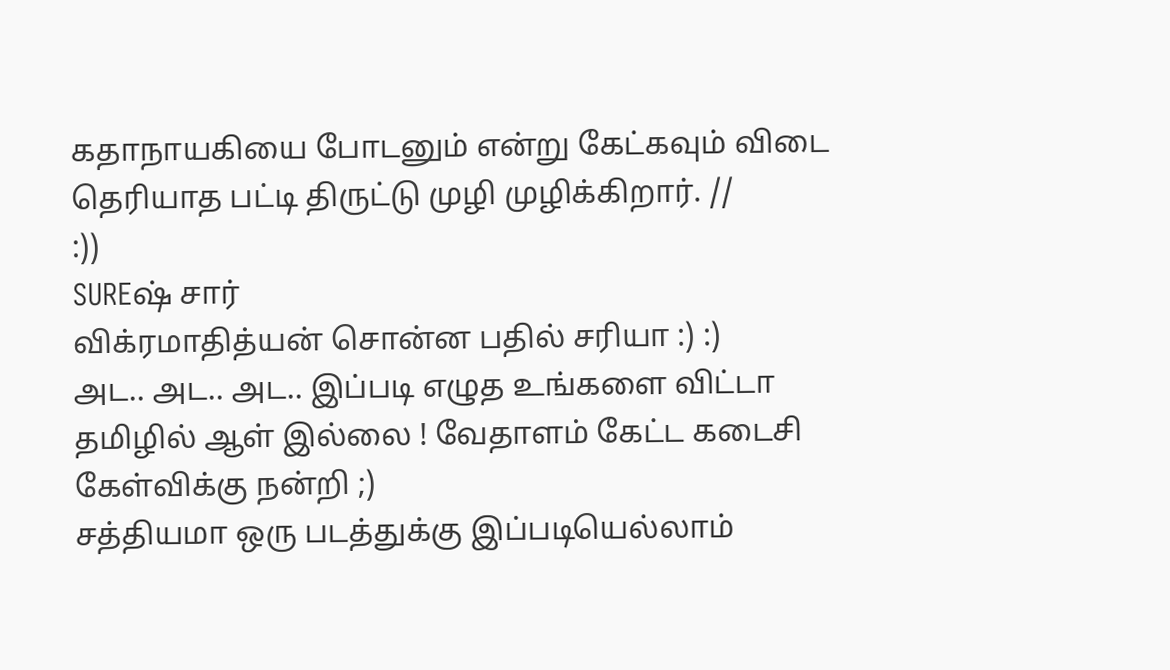கதாநாயகியை போடனும் என்று கேட்கவும் விடை தெரியாத பட்டி திருட்டு முழி முழிக்கிறார். //
:))
SUREஷ் சார்
விக்ரமாதித்யன் சொன்ன பதில் சரியா :) :)
அட.. அட.. அட.. இப்படி எழுத உங்களை விட்டா தமிழில் ஆள் இல்லை ! வேதாளம் கேட்ட கடைசி கேள்விக்கு நன்றி ;)
சத்தியமா ஒரு படத்துக்கு இப்படியெல்லாம்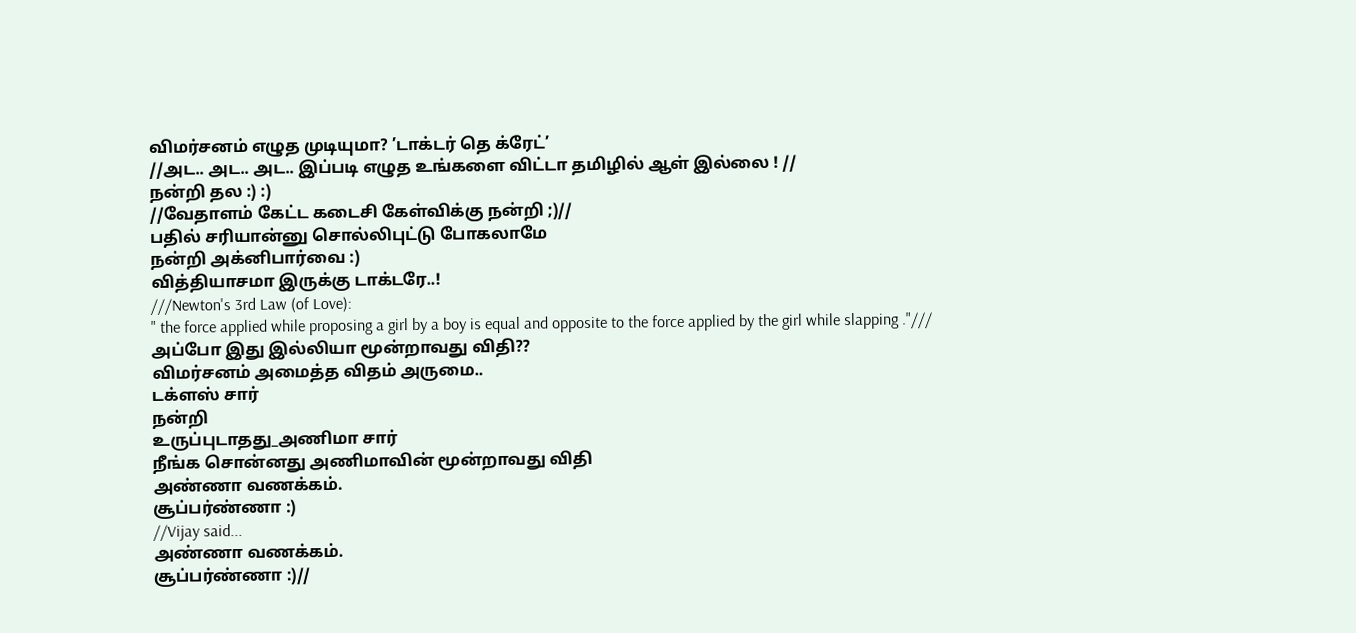விமர்சனம் எழுத முடியுமா? ’டாக்டர் தெ க்ரேட்’
//அட.. அட.. அட.. இப்படி எழுத உங்களை விட்டா தமிழில் ஆள் இல்லை ! //
நன்றி தல :) :)
//வேதாளம் கேட்ட கடைசி கேள்விக்கு நன்றி ;)//
பதில் சரியான்னு சொல்லிபுட்டு போகலாமே
நன்றி அக்னிபார்வை :)
வித்தியாசமா இருக்கு டாக்டரே..!
///Newton's 3rd Law (of Love):
" the force applied while proposing a girl by a boy is equal and opposite to the force applied by the girl while slapping ."///
அப்போ இது இல்லியா மூன்றாவது விதி??
விமர்சனம் அமைத்த விதம் அருமை..
டக்ளஸ் சார்
நன்றி
உருப்புடாதது_அணிமா சார்
நீங்க சொன்னது அணிமாவின் மூன்றாவது விதி
அண்ணா வணக்கம்.
சூப்பர்ண்ணா :)
//Vijay said...
அண்ணா வணக்கம்.
சூப்பர்ண்ணா :)//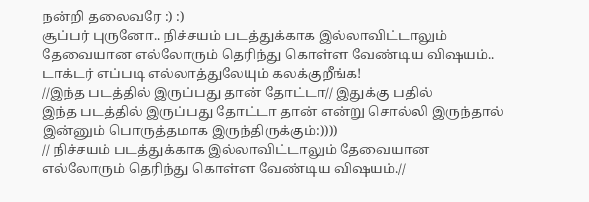நன்றி தலைவரே :) :)
சூப்பர் புருனோ.. நிச்சயம் படத்துக்காக இல்லாவிட்டாலும் தேவையான எல்லோரும் தெரிந்து கொள்ள வேண்டிய விஷயம்..
டாக்டர் எப்படி எல்லாத்துலேயும் கலக்குறீங்க!
//இந்த படத்தில் இருப்பது தான் தோட்டா// இதுக்கு பதில்
இந்த படத்தில் இருப்பது தோட்டா தான் என்று சொல்லி இருந்தால் இன்னும் பொருத்தமாக இருந்திருக்கும்:))))
// நிச்சயம் படத்துக்காக இல்லாவிட்டாலும் தேவையான எல்லோரும் தெரிந்து கொள்ள வேண்டிய விஷயம்.//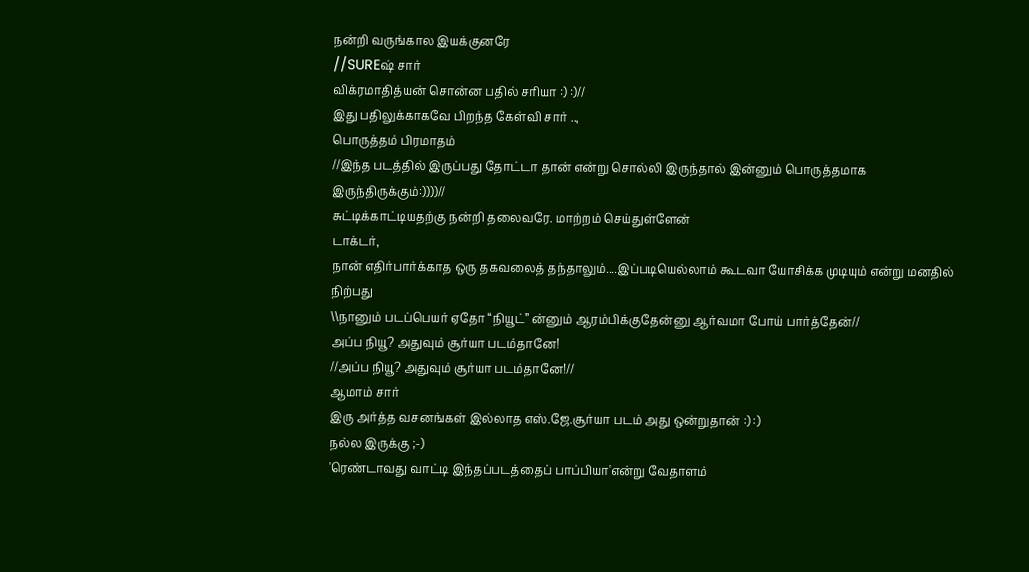நன்றி வருங்கால இயக்குனரே
//SUREஷ் சார்
விக்ரமாதித்யன் சொன்ன பதில் சரியா :) :)//
இது பதிலுக்காகவே பிறந்த கேள்வி சார் ..,
பொருத்தம் பிரமாதம்
//இந்த படத்தில் இருப்பது தோட்டா தான் என்று சொல்லி இருந்தால் இன்னும் பொருத்தமாக இருந்திருக்கும்:))))//
சுட்டிக்காட்டியதற்கு நன்றி தலைவரே. மாற்றம் செய்துள்ளேன்
டாக்டர்,
நான் எதிர்பார்க்காத ஒரு தகவலைத் தந்தாலும்....இப்படியெல்லாம் கூடவா யோசிக்க முடியும் என்று மனதில் நிற்பது
\\நானும் படப்பெயர் ஏதோ “நியூட்” ன்னும் ஆரம்பிக்குதேன்னு ஆர்வமா போய் பார்த்தேன்//
அப்ப நியூ? அதுவும் சூர்யா படம்தானே!
//அப்ப நியூ? அதுவும் சூர்யா படம்தானே!//
ஆமாம் சார்
இரு அர்த்த வசனங்கள் இல்லாத எஸ்.ஜே.சூர்யா படம் அது ஒன்றுதான் :) :)
நல்ல இருக்கு ;-)
'ரெண்டாவது வாட்டி இந்தப்படத்தைப் பாப்பியா'என்று வேதாளம்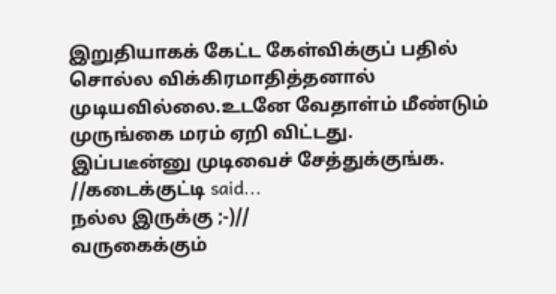இறுதியாகக் கேட்ட கேள்விக்குப் பதில் சொல்ல விக்கிரமாதித்தனால் முடியவில்லை.உடனே வேதாள்ம் மீண்டும் முருங்கை மரம் ஏறி விட்டது.
இப்படீன்னு முடிவைச் சேத்துக்குங்க.
//கடைக்குட்டி said...
நல்ல இருக்கு ;-)//
வருகைக்கும்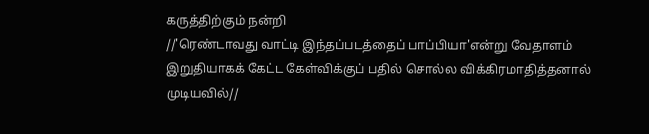கருத்திற்கும் நன்றி
//'ரெண்டாவது வாட்டி இந்தப்படத்தைப் பாப்பியா'என்று வேதாளம் இறுதியாகக் கேட்ட கேள்விக்குப் பதில் சொல்ல விக்கிரமாதித்தனால் முடியவில்//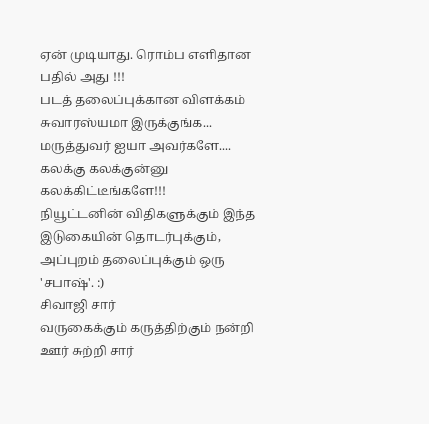ஏன் முடியாது. ரொம்ப எளிதான பதில் அது !!!
படத் தலைப்புக்கான விளக்கம் சுவாரஸ்யமா இருக்குங்க...
மருத்துவர் ஐயா அவர்களே....
கலக்கு கலக்குன்னு கலக்கிட்டீங்களே!!!
நியூட்டனின் விதிகளுக்கும் இந்த இடுகையின் தொடர்புக்கும், அப்புறம் தலைப்புக்கும் ஒரு 'சபாஷ்'. :)
சிவாஜி சார்
வருகைக்கும் கருத்திற்கும் நன்றி
ஊர் சுற்றி சார்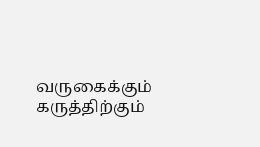வருகைக்கும் கருத்திற்கும்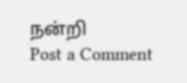நன்றி
Post a Comment